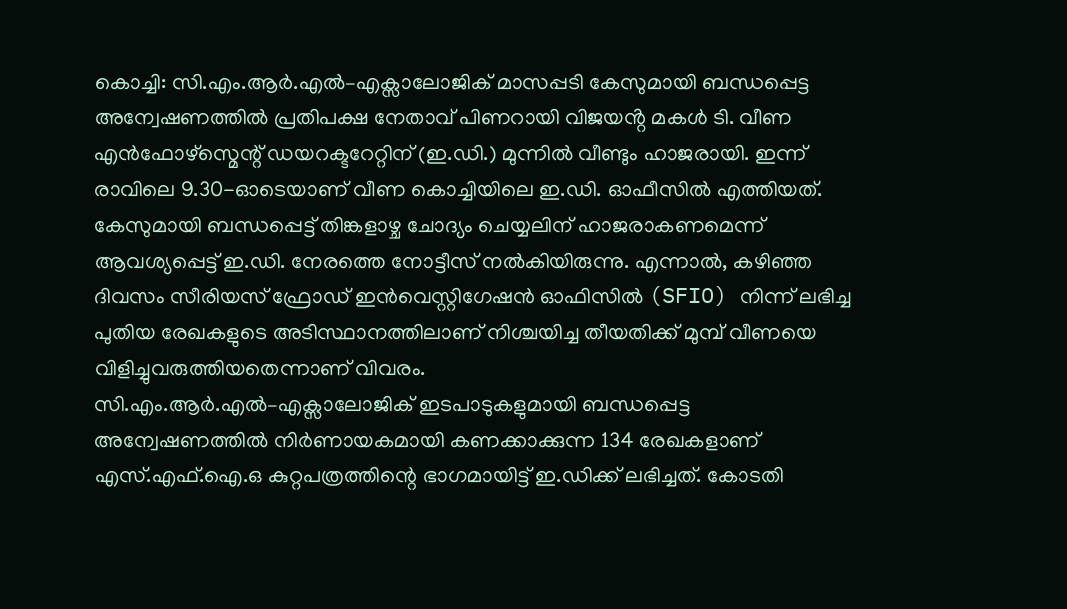കൊച്ചി: സി.എം.ആർ.എൽ–എക്സാലോജിക് മാസപ്പടി കേസുമായി ബന്ധപ്പെട്ട അന്വേഷണത്തിൽ പ്രതിപക്ഷ നേതാവ് പിണറായി വിജയൻ്റ മകൾ ടി. വീണ എൻഫോഴ്സ്മെന്റ് ഡയറക്ടറേറ്റിന് (ഇ.ഡി.) മുന്നിൽ വീണ്ടും ഹാജരായി. ഇന്ന് രാവിലെ 9.30-ഓടെയാണ് വീണ കൊച്ചിയിലെ ഇ.ഡി. ഓഫീസിൽ എത്തിയത്.
കേസുമായി ബന്ധപ്പെട്ട് തിങ്കളാഴ്ച ചോദ്യം ചെയ്യലിന് ഹാജരാകണമെന്ന് ആവശ്യപ്പെട്ട് ഇ.ഡി. നേരത്തെ നോട്ടീസ് നൽകിയിരുന്നു. എന്നാൽ, കഴിഞ്ഞ ദിവസം സീരിയസ് ഫ്രോഡ് ഇൻവെസ്റ്റിഗേഷൻ ഓഫിസിൽ (SFIO) നിന്ന് ലഭിച്ച പുതിയ രേഖകളുടെ അടിസ്ഥാനത്തിലാണ് നിശ്ചയിച്ച തീയതിക്ക് മുമ്പ് വീണയെ വിളിച്ചുവരുത്തിയതെന്നാണ് വിവരം.
സി.എം.ആർ.എൽ–എക്സാലോജിക് ഇടപാടുകളുമായി ബന്ധപ്പെട്ട അന്വേഷണത്തിൽ നിർണായകമായി കണക്കാക്കുന്ന 134 രേഖകളാണ് എസ്.എഫ്.ഐ.ഒ കുറ്റപത്രത്തിന്റെ ഭാഗമായിട്ട് ഇ.ഡിക്ക് ലഭിച്ചത്. കോടതി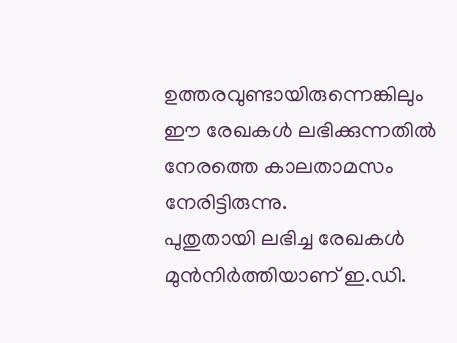ഉത്തരവുണ്ടായിരുന്നെങ്കിലും ഈ രേഖകൾ ലഭിക്കുന്നതിൽ നേരത്തെ കാലതാമസം നേരിട്ടിരുന്നു.
പുതുതായി ലഭിച്ച രേഖകൾ മുൻനിർത്തിയാണ് ഇ.ഡി.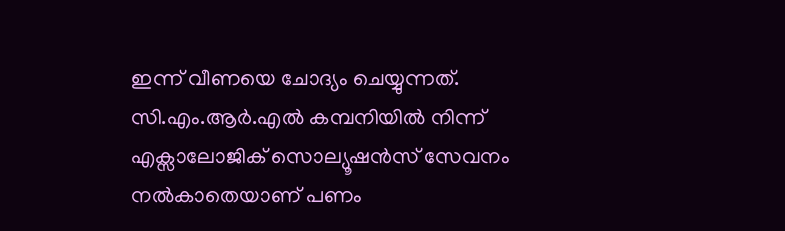ഇന്ന് വീണയെ ചോദ്യം ചെയ്യുന്നത്. സി.എം.ആർ.എൽ കമ്പനിയിൽ നിന്ന് എക്സാലോജിക് സൊല്യൂഷൻസ് സേവനം നൽകാതെയാണ് പണം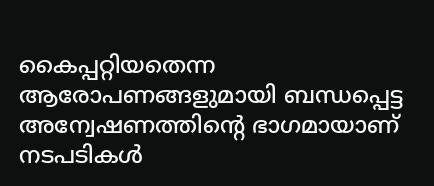കൈപ്പറ്റിയതെന്ന ആരോപണങ്ങളുമായി ബന്ധപ്പെട്ട അന്വേഷണത്തിന്റെ ഭാഗമായാണ് നടപടികൾ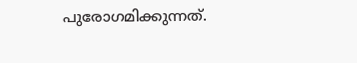പുരോഗമിക്കുന്നത്.